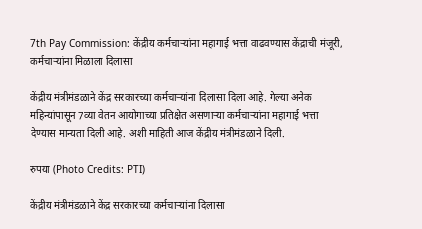7th Pay Commission: केंद्रीय कर्मचाऱ्यांना महागाई भत्ता वाढवण्यास केंद्राची मंजूरी, कर्मचाऱ्यांना मिळाला दिलासा

केंद्रीय मंत्रीमंडळाने केंद्र सरकारच्या कर्मचाऱ्यांना दिलासा दिला आहे. गेल्या अनेक महिन्यांपासून 7व्या वेतन आयोगाच्या प्रतिक्षेत असणाऱ्या कर्मचाऱ्यांना महागाई भत्ता देण्यास मान्यता दिली आहे. अशी माहिती आज केंद्रीय मंत्रीमंडळाने दिली.

रुपया (Photo Credits: PTI)

केंद्रीय मंत्रीमंडळाने केंद्र सरकारच्या कर्मचाऱ्यांना दिलासा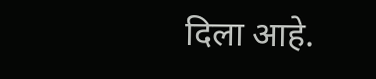दिला आहे.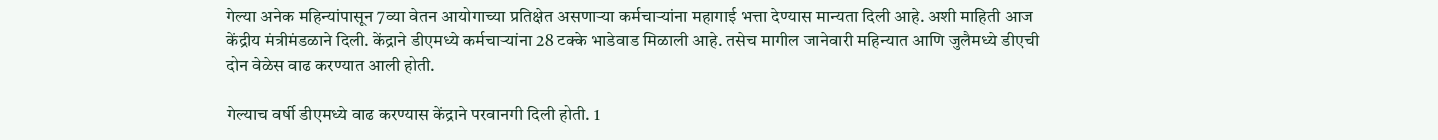गेल्या अनेक महिन्यांपासून 7व्या वेतन आयोगाच्या प्रतिक्षेत असणाऱ्या कर्मचाऱ्यांना महागाई भत्ता देण्यास मान्यता दिली आहे. अशी माहिती आज केंद्रीय मंत्रीमंडळाने दिली. केंद्राने डीएमध्ये कर्मचाऱ्यांना 28 टक्के भाडेवाड मिळाली आहे. तसेच मागील जानेवारी महिन्यात आणि जुलैमध्ये डीएची दोन वेळेस वाढ करण्यात आली होती.

गेल्याच वर्षी डीएमध्ये वाढ करण्यास केंद्राने परवानगी दिली होती. 1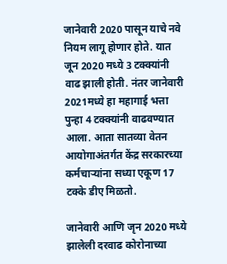जानेवारी 2020 पासून याचे नवे नियम लागू होणार होते. यात जून 2020 मध्ये 3 टक्क्यांनी वाढ झाली होती. नंतर जानेवारी 2021मध्ये हा महागाई भत्ता पुन्हा 4 टक्क्यांनी वाढवण्यात आला. आता सातव्या वेतन आयोगाअंतर्गत केंद्र सरकारच्या कर्मचाऱ्यांना सध्या एकूण 17 टक्के डीए मिळतो.

जानेवारी आणि जृन 2020 मध्ये झालेली दरवाढ कोरोनाच्या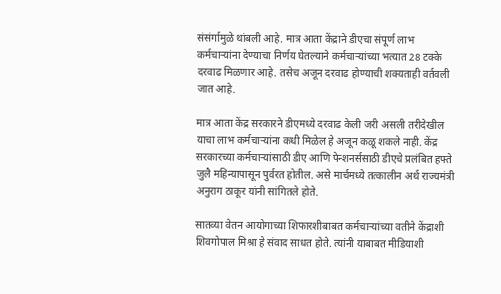संसंर्गामुळे थांबली आहे. मात्र आता केंद्राने डीएचा संपूर्ण लाभ कर्मचाऱ्यांना देण्याचा निर्णय घेतल्याने कर्मचाऱ्यांच्या भत्यात 28 टक्के दरवाढ मिळणार आहे. तसेच अजून दरवाढ होण्याची शक्यताही वर्तवली जात आहे.

मात्र आता केंद्र सरकारने डीएमध्ये दरवाढ केली जरी असली तरीदेखील याचा लाभ कर्मचाऱ्यांना कधी मिळेल हे अजून कळू शकले नाही. केंद्र सरकारच्या कर्मचाऱ्यांसाठी डीए आणि पेन्शनर्ससाठी डीएचे प्रलंबित हफ्ते जुलै महिन्यापासून पुर्वरत होतील. असे मार्चमध्ये तत्कालीन अर्थ राज्यमंत्री अनुराग ठाकूर यांनी सांगितले होते.

सातव्या वेतन आयोगाच्या शिफारशीबाबत कर्मचाऱ्यांच्या वतीने केंद्राशी शिवगोपाल मिश्रा हे संवाद साधत होते. त्यांनी याबाबत मीडियाशी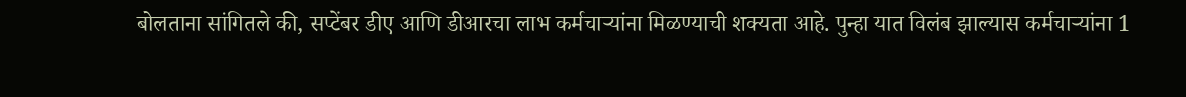बोलताना सांगितले की, सप्टेंबर डीए आणि डीआरचा लाभ कर्मचाऱ्यांना मिळण्याची शक्यता आहे. पुन्हा यात विलंब झाल्यास कर्मचाऱ्यांना 1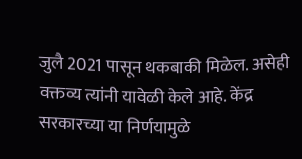जुलै 2021 पासून थकबाकी मिळेल. असेही वक्तव्य त्यांनी यावेळी केले आहे. केंद्र सरकारच्या या निर्णयामुळे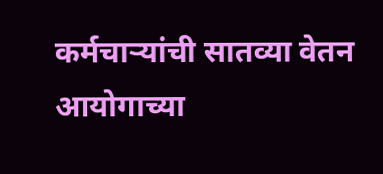कर्मचाऱ्यांची सातव्या वेतन आयोगाच्या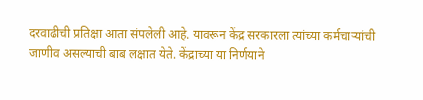दरवाढीची प्रतिक्षा आता संपलेली आहे. यावरून केंद्र सरकारला त्यांच्या कर्मचाऱ्यांची जाणीव असल्याची बाब लक्षात येते. केंद्राच्या या निर्णयाने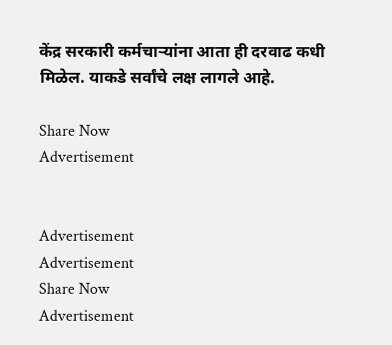केंद्र सरकारी कर्मचाऱ्यांना आता ही दरवाढ कधी मिळेल. याकडे सर्वांचे लक्ष लागले आहे.

Share Now
Advertisement


Advertisement
Advertisement
Share Now
Advertisement